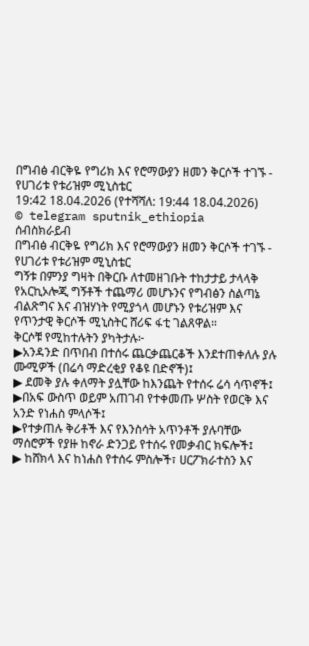በግብፅ ብርቅዬ የግሪክ እና የሮማውያን ዘመን ቅርሶች ተገኙ - የሀገሪቱ የቱሪዝም ሚኒስቴር
19:42 18.04.2026 (የተሻሻለ: 19:44 18.04.2026)
© telegram sputnik_ethiopia
ሰብስክራይብ
በግብፅ ብርቅዬ የግሪክ እና የሮማውያን ዘመን ቅርሶች ተገኙ - የሀገሪቱ የቱሪዝም ሚኒስቴር
ግኝቱ በምንያ ግዛት በቅርቡ ለተመዘገቡት ተከታታይ ታላላቅ የአርኪኦሎጂ ግኝቶች ተጨማሪ መሆኑንና የግብፅን ስልጣኔ ብልጽግና እና ብዝሃነት የሚያጎላ መሆኑን የቱሪዝም እና የጥንታዊ ቅርሶች ሚኒስትር ሸሪፍ ፋቲ ገልጸዋል።
ቅርሶቹ የሚከተሉትን ያካትታሉ፦
▶አንዳንድ በጥበብ በተሰሩ ጨርቃጨርቆች እንደተጠቀለሉ ያሉ ሙሚዎች (በሬሳ ማድረቂያ የቆዩ በድኖች)፤
▶ ደመቅ ያሉ ቀለማት ያሏቸው ከእንጨት የተሰሩ ሬሳ ሳጥኖች፤
▶በአፍ ውስጥ ወይም አጠገብ የተቀመጡ ሦስት የወርቅ እና አንድ የነሐስ ምላሶች፤
▶የተቃጠሉ ቅሪቶች እና የእንስሳት አጥንቶች ያሉባቸው ማሰሮዎች የያዙ ከኖራ ድንጋይ የተሰሩ የመቃብር ክፍሎች፤
▶ ከሸክላ እና ከነሐስ የተሰሩ ምስሎች፣ ሀርፖክራተስን እና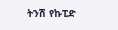ትንሽ የኩፒድ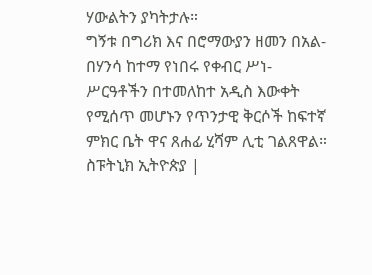ሃውልትን ያካትታሉ።
ግኝቱ በግሪክ እና በሮማውያን ዘመን በአል-በሃንሳ ከተማ የነበሩ የቀብር ሥነ-ሥርዓቶችን በተመለከተ አዲስ እውቀት የሚሰጥ መሆኑን የጥንታዊ ቅርሶች ከፍተኛ ምክር ቤት ዋና ጸሐፊ ሂሻም ሊቲ ገልጸዋል።
ስፑትኒክ ኢትዮጵያ |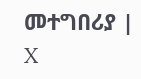መተግበሪያ | X